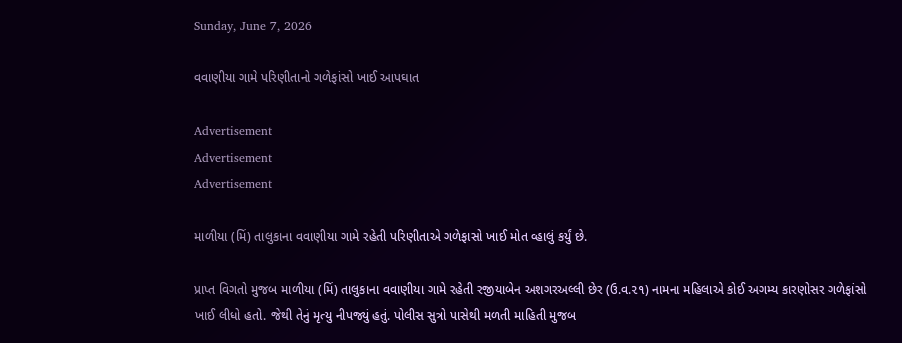Sunday, June 7, 2026

વવાણીયા ગામે પરિણીતાનો ગળેફાંસો ખાઈ આપઘાત

Advertisement
Advertisement
Advertisement

માળીયા (મિં) તાલુકાના વવાણીયા ગામે રહેતી પરિણીતાએ ગળેફાસો ખાઈ મોત વ્હાલું કર્યું છે.

પ્રાપ્ત વિગતો મુજબ માળીયા (મિં) તાલુકાના વવાણીયા ગામે રહેતી રજીયાબેન અશગરઅલ્લી છેર (ઉ.વ.૨૧) નામના મહિલાએ કોઈ અગમ્ય કારણોસર ગળેફાંસો ખાઈ લીધો હતો. જેથી તેનું મૃત્યુ નીપજ્યું હતું. પોલીસ સુત્રો પાસેથી મળતી માહિતી મુજબ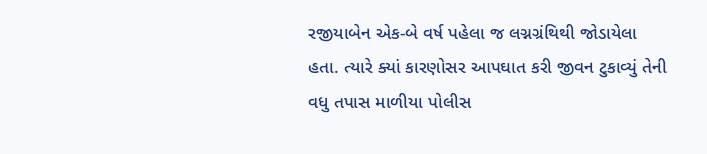રજીયાબેન એક-બે વર્ષ પહેલા જ લગ્નગ્રંથિથી જોડાયેલા હતા. ત્યારે ક્યાં કારણોસર આપઘાત કરી જીવન ટુકાવ્યું તેની વધુ તપાસ માળીયા પોલીસ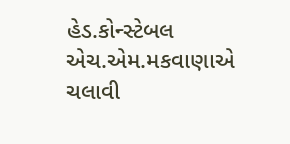હેડ.કોન્સ્ટેબલ એચ.એમ.મકવાણાએ ચલાવી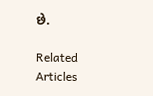છે.

Related Articles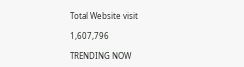Total Website visit

1,607,796

TRENDING NOW